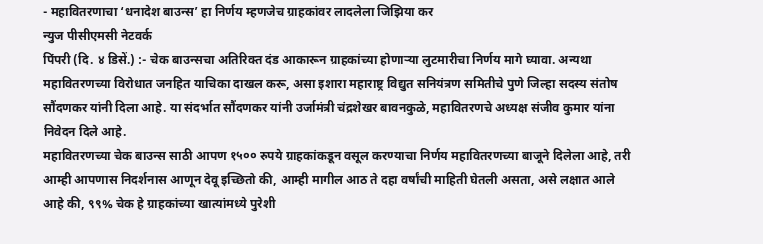- महावितरणाचा ‘धनादेश बाउन्स’ हा निर्णय म्हणजेच ग्राहकांवर लादलेला जिझिया कर
न्युज पीसीएमसी नेटवर्क
पिंपरी (दि. ४ डिसें.) :- चेक बाउन्सचा अतिरिक्त दंड आकारून ग्राहकांच्या होणाऱ्या लुटमारीचा निर्णय मागे घ्यावा. अन्यथा महावितरणच्या विरोधात जनहित याचिका दाखल करू, असा इशारा महाराष्ट्र विद्युत सनियंत्रण समितीचे पुणे जिल्हा सदस्य संतोष सौंदणकर यांनी दिला आहे. या संदर्भात सौंदणकर यांनी उर्जामंत्री चंद्रशेखर बावनकुळे, महावितरणचे अध्यक्ष संजीव कुमार यांना निवेदन दिले आहे.
महावितरणच्या चेक बाउन्स साठी आपण १५०० रुपये ग्राहकांकडून वसूल करण्याचा निर्णय महावितरणच्या बाजूने दिलेला आहे, तरी आम्ही आपणास निदर्शनास आणून देवू इच्छितो की, आम्ही मागील आठ ते दहा वर्षांची माहिती घेतली असता, असे लक्षात आले आहे की, ९९% चेक हे ग्राहकांच्या खात्यांमध्ये पुरेशी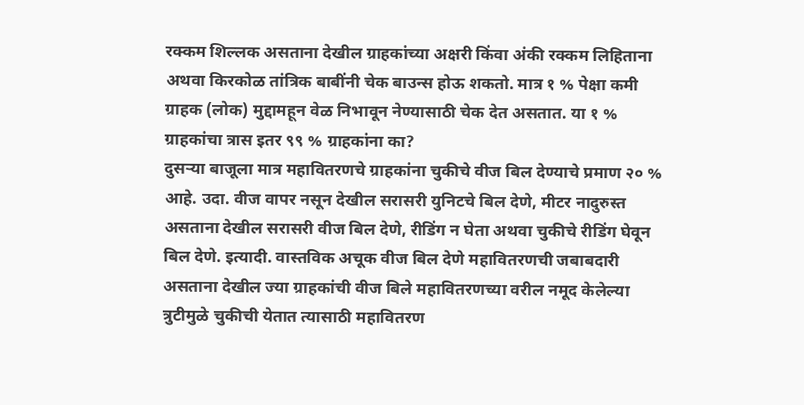रक्कम शिल्लक असताना देखील ग्राहकांच्या अक्षरी किंवा अंकी रक्कम लिहिताना अथवा किरकोळ तांत्रिक बाबींनी चेक बाउन्स होऊ शकतो. मात्र १ % पेक्षा कमी ग्राहक (लोक) मुद्दामहून वेळ निभावून नेण्यासाठी चेक देत असतात. या १ % ग्राहकांचा त्रास इतर ९९ % ग्राहकांना का?
दुसऱ्या बाजूला मात्र महावितरणचे ग्राहकांना चुकीचे वीज बिल देण्याचे प्रमाण २० % आहे. उदा. वीज वापर नसून देखील सरासरी युनिटचे बिल देणे, मीटर नादुरुस्त असताना देखील सरासरी वीज बिल देणे, रीडिंग न घेता अथवा चुकीचे रीडिंग घेवून बिल देणे. इत्यादी. वास्तविक अचूक वीज बिल देणे महावितरणची जबाबदारी असताना देखील ज्या ग्राहकांची वीज बिले महावितरणच्या वरील नमूद केलेल्या त्रुटीमुळे चुकीची येतात त्यासाठी महावितरण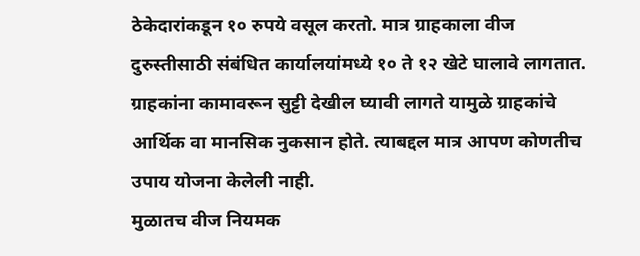ठेकेदारांकडून १० रुपये वसूल करतो. मात्र ग्राहकाला वीज दुरुस्तीसाठी संबंधित कार्यालयांमध्ये १० ते १२ खेटे घालावे लागतात. ग्राहकांना कामावरून सुट्टी देखील घ्यावी लागते यामुळे ग्राहकांचे आर्थिक वा मानसिक नुकसान होते. त्याबद्दल मात्र आपण कोणतीच उपाय योजना केलेली नाही.
मुळातच वीज नियमक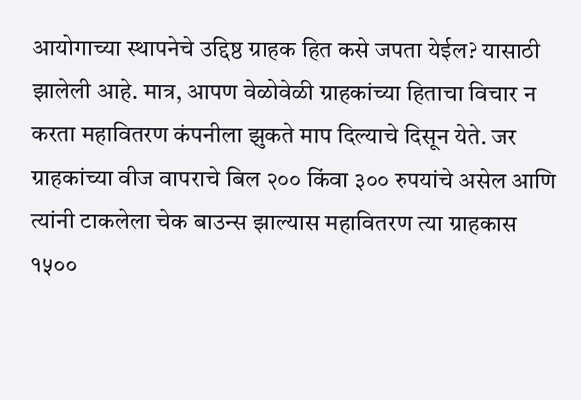आयोगाच्या स्थापनेचे उद्दिष्ठ ग्राहक हित कसे जपता येईल? यासाठी झालेली आहे. मात्र, आपण वेळोवेळी ग्राहकांच्या हिताचा विचार न करता महावितरण कंपनीला झुकते माप दिल्याचे दिसून येते. जर ग्राहकांच्या वीज वापराचे बिल २०० किंवा ३०० रुपयांचे असेल आणि त्यांनी टाकलेला चेक बाउन्स झाल्यास महावितरण त्या ग्राहकास १५००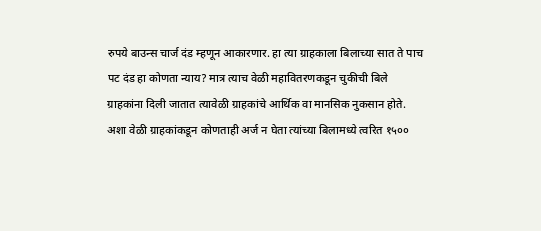रुपये बाउन्स चार्ज दंड म्हणून आकारणार. हा त्या ग्राहकाला बिलाच्या सात ते पाच पट दंड हा कोणता न्याय? मात्र त्याच वेळी महावितरणकडून चुकीची बिले ग्राहकांना दिली जातात त्यावेळी ग्राहकांचे आर्थिक वा मानसिक नुकसान होते. अशा वेळी ग्राहकांकडून कोणताही अर्ज न घेता त्यांच्या बिलामध्ये त्वरित १५००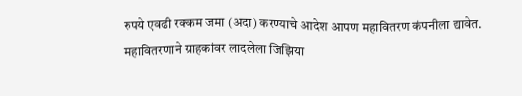रुपये एवढी रक्कम जमा (अदा) करण्याचे आदेश आपण महावितरण कंपनीला द्यावेत.
महावितरणाने ग्राहकांवर लादलेला जिझिया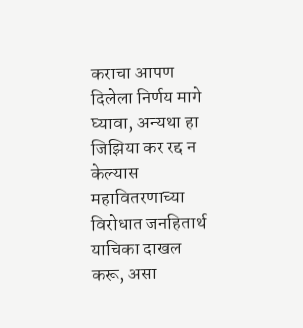कराचा आपण दिलेला निर्णय मागे घ्यावा, अन्यथा हा जिझिया कर रद्द न केल्यास महावितरणाच्या विरोधात जनहितार्थ याचिका दाखल करू, असा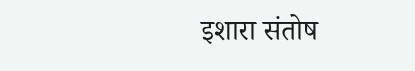इशारा संतोष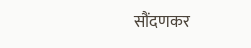सौंदणकर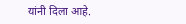यांनी दिला आहे.